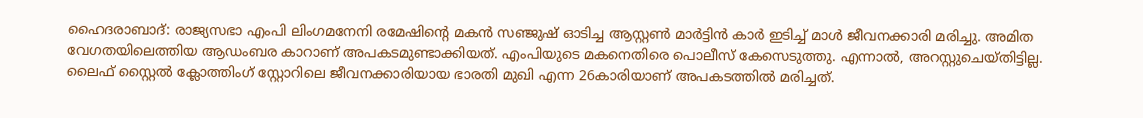ഹൈദരാബാദ്: രാജ്യസഭാ എംപി ലിംഗമനേനി രമേഷിന്റെ മകൻ സഞ്ജുഷ് ഓടിച്ച ആസ്റ്റൺ മാർട്ടിൻ കാർ ഇടിച്ച് മാൾ ജീവനക്കാരി മരിച്ചു. അമിത വേഗതയിലെത്തിയ ആഡംബര കാറാണ് അപകടമുണ്ടാക്കിയത്. എംപിയുടെ മകനെതിരെ പൊലീസ് കേസെടുത്തു. എന്നാൽ, അറസ്റ്റുചെയ്തിട്ടില്ല.
ലൈഫ് സ്റ്റൈൽ ക്ലോത്തിംഗ് സ്റ്റോറിലെ ജീവനക്കാരിയായ ഭാരതി മുഖി എന്ന 26കാരിയാണ് അപകടത്തിൽ മരിച്ചത്.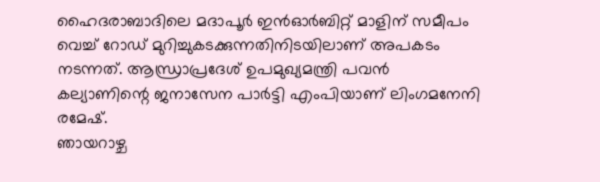ഹൈദരാബാദിലെ മദാപൂർ ഇൻഓർബിറ്റ് മാളിന് സമീപം വെച്ച് റോഡ് മുറിച്ചുകടക്കുന്നതിനിടയിലാണ് അപകടം നടന്നത്. ആന്ധ്രാപ്രദേശ് ഉപമുഖ്യമന്ത്രി പവൻ കല്യാണിന്റെ ജനാസേന പാർട്ടി എംപിയാണ് ലിംഗമനേനി രമേഷ്.
ഞായറാഴ്ച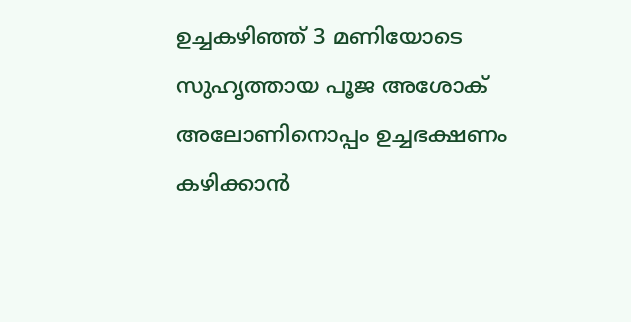ഉച്ചകഴിഞ്ഞ് 3 മണിയോടെ സുഹൃത്തായ പൂജ അശോക് അലോണിനൊപ്പം ഉച്ചഭക്ഷണം കഴിക്കാൻ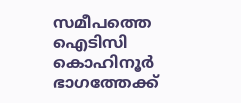സമീപത്തെ ഐടിസി കൊഹിനൂർ ഭാഗത്തേക്ക്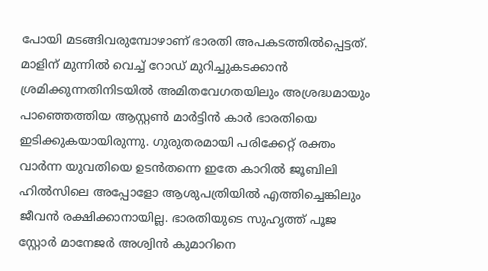പോയി മടങ്ങിവരുമ്പോഴാണ് ഭാരതി അപകടത്തിൽപ്പെട്ടത്. മാളിന് മുന്നിൽ വെച്ച് റോഡ് മുറിച്ചുകടക്കാൻ ശ്രമിക്കുന്നതിനിടയിൽ അമിതവേഗതയിലും അശ്രദ്ധമായും പാഞ്ഞെത്തിയ ആസ്റ്റൺ മാർട്ടിൻ കാർ ഭാരതിയെ ഇടിക്കുകയായിരുന്നു. ഗുരുതരമായി പരിക്കേറ്റ് രക്തം വാർന്ന യുവതിയെ ഉടൻതന്നെ ഇതേ കാറിൽ ജൂബിലി ഹിൽസിലെ അപ്പോളോ ആശുപത്രിയിൽ എത്തിച്ചെങ്കിലും ജീവൻ രക്ഷിക്കാനായില്ല. ഭാരതിയുടെ സുഹൃത്ത് പൂജ സ്റ്റോർ മാനേജർ അശ്വിൻ കുമാറിനെ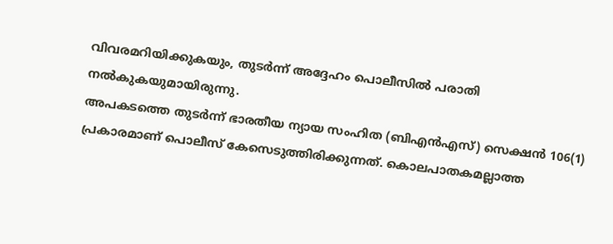വിവരമറിയിക്കുകയും, തുടർന്ന് അദ്ദേഹം പൊലീസിൽ പരാതി നൽകുകയുമായിരുന്നു.
അപകടത്തെ തുടർന്ന് ഭാരതീയ ന്യായ സംഹിത (ബിഎൻഎസ്) സെക്ഷൻ 106(1) പ്രകാരമാണ് പൊലീസ് കേസെടുത്തിരിക്കുന്നത്. കൊലപാതകമല്ലാത്ത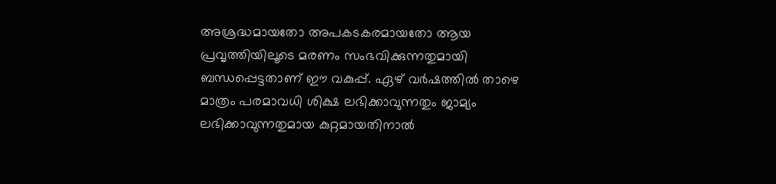അശ്രദ്ധമായതോ അപകടകരമായതോ ആയ പ്രവൃത്തിയിലൂടെ മരണം സംഭവിക്കുന്നതുമായി ബന്ധപ്പെട്ടതാണ് ഈ വകുപ്പ്. ഏഴ് വർഷത്തിൽ താഴെ മാത്രം പരമാവധി ശിക്ഷ ലഭിക്കാവുന്നതും ജാമ്യം ലഭിക്കാവുന്നതുമായ കുറ്റമായതിനാൽ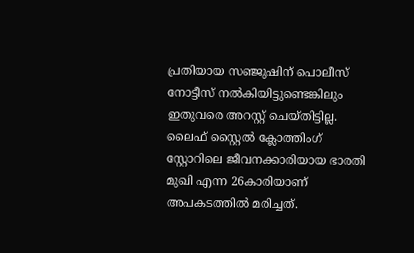പ്രതിയായ സഞ്ജുഷിന് പൊലീസ് നോട്ടീസ് നൽകിയിട്ടുണ്ടെങ്കിലും ഇതുവരെ അറസ്റ്റ് ചെയ്തിട്ടില്ല.
ലൈഫ് സ്റ്റൈൽ ക്ലോത്തിംഗ് സ്റ്റോറിലെ ജീവനക്കാരിയായ ഭാരതി മുഖി എന്ന 26കാരിയാണ് അപകടത്തിൽ മരിച്ചത്.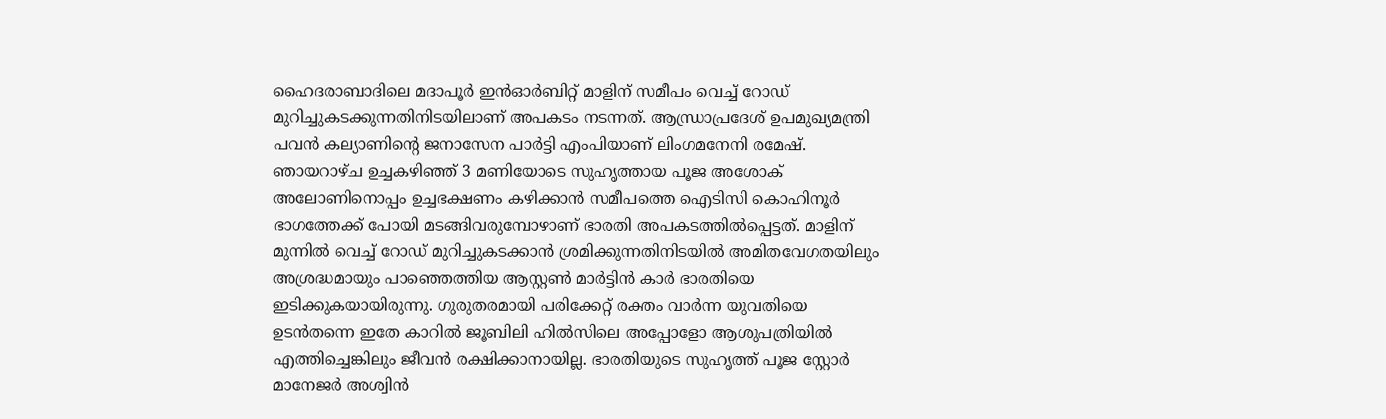ഹൈദരാബാദിലെ മദാപൂർ ഇൻഓർബിറ്റ് മാളിന് സമീപം വെച്ച് റോഡ് മുറിച്ചുകടക്കുന്നതിനിടയിലാണ് അപകടം നടന്നത്. ആന്ധ്രാപ്രദേശ് ഉപമുഖ്യമന്ത്രി പവൻ കല്യാണിന്റെ ജനാസേന പാർട്ടി എംപിയാണ് ലിംഗമനേനി രമേഷ്.
ഞായറാഴ്ച ഉച്ചകഴിഞ്ഞ് 3 മണിയോടെ സുഹൃത്തായ പൂജ അശോക് അലോണിനൊപ്പം ഉച്ചഭക്ഷണം കഴിക്കാൻ സമീപത്തെ ഐടിസി കൊഹിനൂർ ഭാഗത്തേക്ക് പോയി മടങ്ങിവരുമ്പോഴാണ് ഭാരതി അപകടത്തിൽപ്പെട്ടത്. മാളിന് മുന്നിൽ വെച്ച് റോഡ് മുറിച്ചുകടക്കാൻ ശ്രമിക്കുന്നതിനിടയിൽ അമിതവേഗതയിലും അശ്രദ്ധമായും പാഞ്ഞെത്തിയ ആസ്റ്റൺ മാർട്ടിൻ കാർ ഭാരതിയെ ഇടിക്കുകയായിരുന്നു. ഗുരുതരമായി പരിക്കേറ്റ് രക്തം വാർന്ന യുവതിയെ ഉടൻതന്നെ ഇതേ കാറിൽ ജൂബിലി ഹിൽസിലെ അപ്പോളോ ആശുപത്രിയിൽ എത്തിച്ചെങ്കിലും ജീവൻ രക്ഷിക്കാനായില്ല. ഭാരതിയുടെ സുഹൃത്ത് പൂജ സ്റ്റോർ മാനേജർ അശ്വിൻ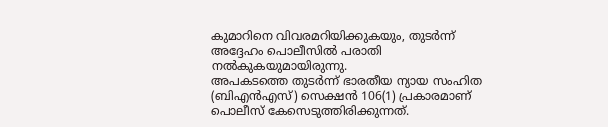കുമാറിനെ വിവരമറിയിക്കുകയും, തുടർന്ന് അദ്ദേഹം പൊലീസിൽ പരാതി നൽകുകയുമായിരുന്നു.
അപകടത്തെ തുടർന്ന് ഭാരതീയ ന്യായ സംഹിത (ബിഎൻഎസ്) സെക്ഷൻ 106(1) പ്രകാരമാണ് പൊലീസ് കേസെടുത്തിരിക്കുന്നത്.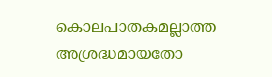കൊലപാതകമല്ലാത്ത അശ്രദ്ധമായതോ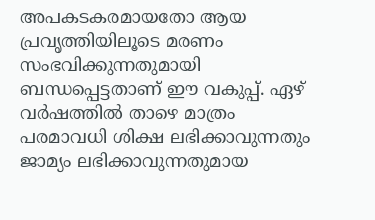അപകടകരമായതോ ആയ പ്രവൃത്തിയിലൂടെ മരണം സംഭവിക്കുന്നതുമായി ബന്ധപ്പെട്ടതാണ് ഈ വകുപ്പ്. ഏഴ് വർഷത്തിൽ താഴെ മാത്രം പരമാവധി ശിക്ഷ ലഭിക്കാവുന്നതും ജാമ്യം ലഭിക്കാവുന്നതുമായ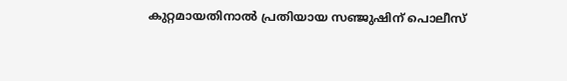കുറ്റമായതിനാൽ പ്രതിയായ സഞ്ജുഷിന് പൊലീസ്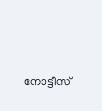നോട്ടീസ്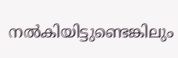നൽകിയിട്ടുണ്ടെങ്കിലും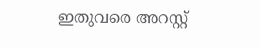ഇതുവരെ അറസ്റ്റ്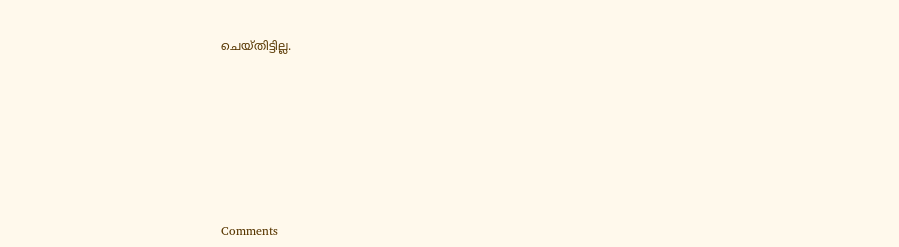ചെയ്തിട്ടില്ല.







Comments